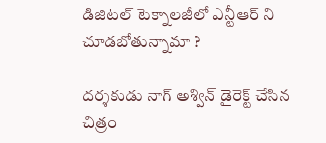డిజిటల్ టెక్నాలజీలో ఎన్టీఆర్ ని చూడబోతున్నామా ?

దర్శకుడు నాగ్ అశ్విన్ డైరెక్ట్ చేసిన చిత్రం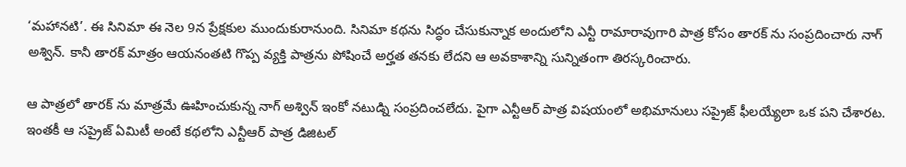‘మహానటి’. ఈ సినిమా ఈ నెల 9న ప్రేక్షకుల ముందుకురానుంది. సినిమా కథను సిద్ధం చేసుకున్నాక అందులోని ఎన్టీ రామారావుగారి పాత్ర కోసం తారక్ ను సంప్రదించారు నాగ్ అశ్విన్. కానీ తారక్ మాత్రం ఆయనంతటి గొప్ప వ్యక్తి పాత్రను పోషించే అర్హత తనకు లేదని ఆ అవకాశాన్ని సున్నితంగా తిరస్కరించారు.

ఆ పాత్రలో తారక్ ను మాత్రమే ఊహించుకున్న నాగ్ అశ్విన్ ఇంకో నటుడ్ని సంప్రదించలేదు. పైగా ఎన్టీఆర్ పాత్ర విషయంలో అభిమానులు సప్రైజ్ ఫీలయ్యేలా ఒక పని చేశారట. ఇంతకీ ఆ సప్రైజ్ ఏమిటీ అంటే కథలోని ఎన్టీఆర్ పాత్ర డిజిటల్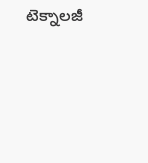టెక్నాలజీ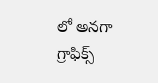లో అనగా గ్రాఫిక్స్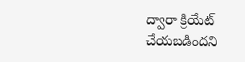ద్వారా క్రియేట్ చేయబడిందని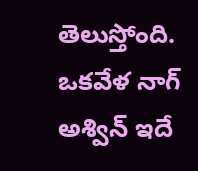తెలుస్తోంది. ఒకవేళ నాగ్ అశ్విన్ ఇదే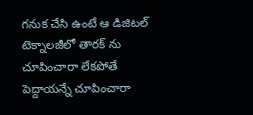గనుక చేసి ఉంటే ఆ డిజిటల్ టెక్నాలజీలో తారక్ ను చూపించారా లేకపోతే పెద్దాయన్నే చూపించారా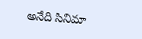అనేది సినిమా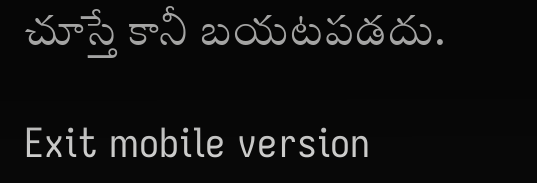చూస్తే కానీ బయటపడదు.

Exit mobile version